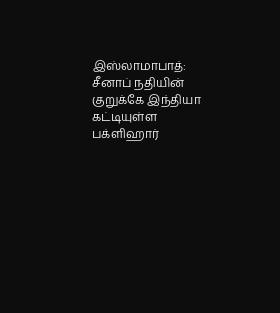இஸ்லாமாபாத்: சீனாப் நதியின் குறுக்கே இந்தியா கட்டியுள்ள பக்ளிஹார்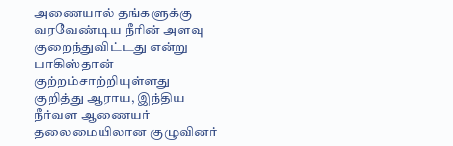அணையால் தங்களுக்கு வரவேண்டிய நீரின் அளவு குறைந்துவிட்டது என்று பாகிஸ்தான் குற்றம்சாற்றியுள்ளது குறித்து ஆராய, இந்திய நீர்வள ஆணையர் தலைமையிலான குழுவினர்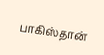பாகிஸ்தான்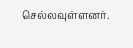செல்லவுள்ளனர்.